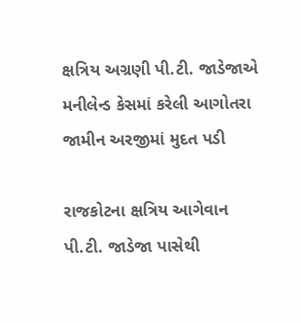ક્ષત્રિય અગ્રણી પી.ટી. જાડેજાએ મનીલેન્ડ કેસમાં કરેલી આગોતરા જામીન અરજીમાં મુદત પડી

રાજકોટના ક્ષત્રિય આગેવાન પી.ટી. જાડેજા પાસેથી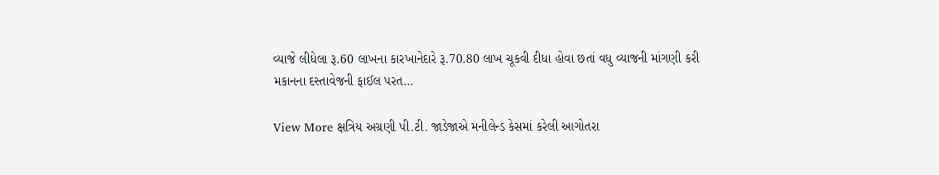વ્યાજે લીધેલા રૂ.60 લાખના કારખાનેદારે રૂ.70.80 લાખ ચૂકવી દીધા હોવા છતાં વધુ વ્યાજની માંગણી કરી મકાનના દસ્તાવેજની ફાઈલ પરત…

View More ક્ષત્રિય અગ્રણી પી.ટી. જાડેજાએ મનીલેન્ડ કેસમાં કરેલી આગોતરા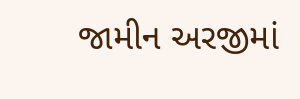જામીન અરજીમાં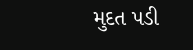મુદત પડી